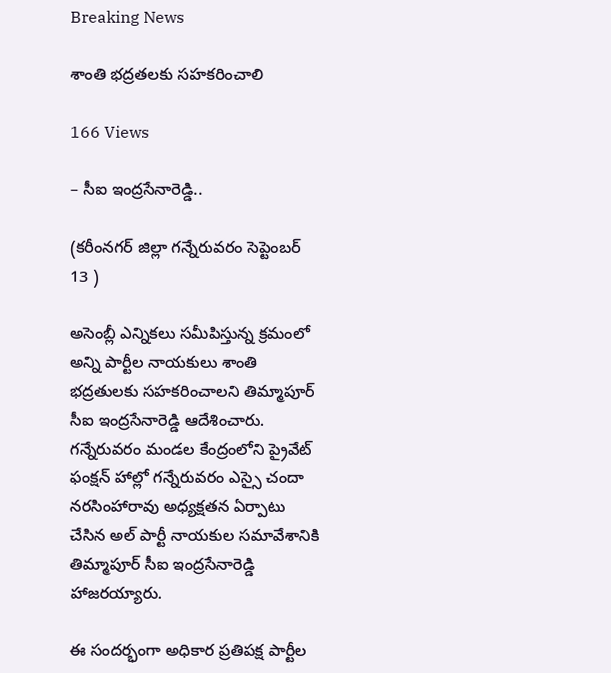Breaking News

శాంతి భద్రతలకు సహకరించాలి

166 Views

– సీఐ ఇంద్రసేనారెడ్డి..

(కరీంనగర్ జిల్లా గన్నేరువరం సెప్టెంబర్ 13 )

అసెంబ్లీ ఎన్నికలు సమీపిస్తున్న క్రమంలో అన్ని పార్టీల నాయకులు శాంతి భద్రతులకు సహకరించాలని తిమ్మాపూర్ సీఐ ఇంద్రసేనారెడ్డి ఆదేశించారు. గన్నేరువరం మండల కేంద్రంలోని ప్రైవేట్ ఫంక్షన్ హాల్లో గన్నేరువరం ఎస్సై చందా నరసింహారావు అధ్యక్షతన ఏర్పాటు చేసిన అల్ పార్టీ నాయకుల సమావేశానికి తిమ్మాపూర్ సీఐ ఇంద్రసేనారెడ్డి హాజరయ్యారు.

ఈ సందర్భంగా అధికార ప్రతిపక్ష పార్టీల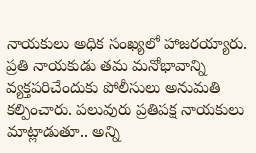నాయకులు అధిక సంఖ్యలో హాజరయ్యారు. ప్రతి నాయకుడు తమ మనోభావాన్ని వ్యక్తపరిచేందుకు పోలీసులు అనుమతి కల్పించారు. పలువురు ప్రతిపక్ష నాయకులు మాట్లాడుతూ.. అన్ని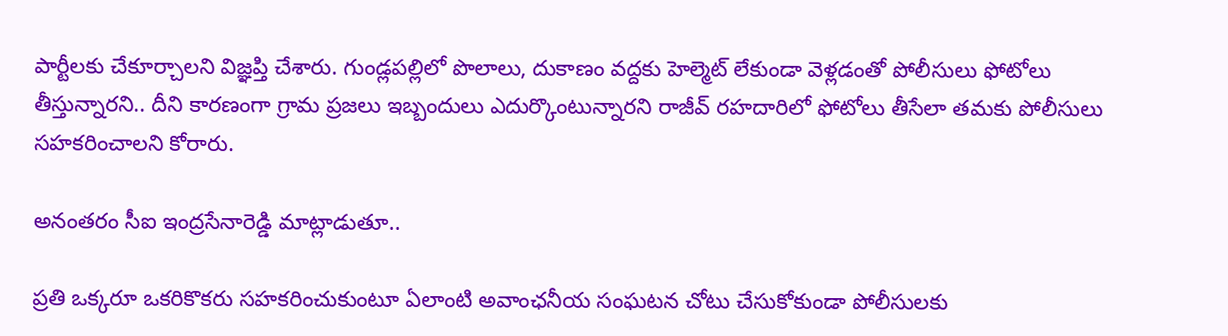పార్టీలకు చేకూర్చాలని విజ్ఞప్తి చేశారు. గుండ్లపల్లిలో పొలాలు, దుకాణం వద్దకు హెల్మెట్ లేకుండా వెళ్లడంతో పోలీసులు ఫోటోలు తీస్తున్నారని.. దీని కారణంగా గ్రామ ప్రజలు ఇబ్బందులు ఎదుర్కొంటున్నారని రాజీవ్ రహదారిలో ఫోటోలు తీసేలా తమకు పోలీసులు సహకరించాలని కోరారు.

అనంతరం సీఐ ఇంద్రసేనారెడ్డి మాట్లాడుతూ..

ప్రతి ఒక్కరూ ఒకరికొకరు సహకరించుకుంటూ ఏలాంటి అవాంఛనీయ సంఘటన చోటు చేసుకోకుండా పోలీసులకు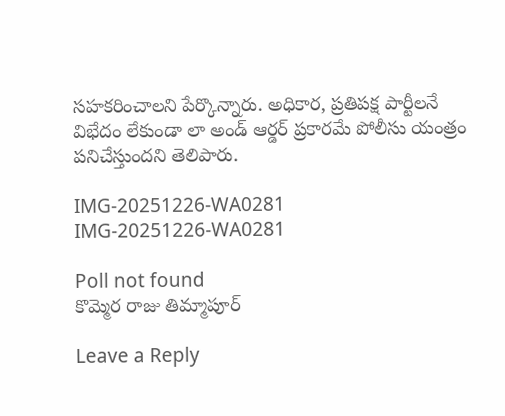సహకరించాలని పేర్కొన్నారు. అధికార, ప్రతిపక్ష పార్టీలనే విభేదం లేకుండా లా అండ్ ఆర్డర్ ప్రకారమే పోలీసు యంత్రం పనిచేస్తుందని తెలిపారు.

IMG-20251226-WA0281
IMG-20251226-WA0281

Poll not found
కొమ్మెర రాజు తిమ్మాపూర్

Leave a Reply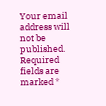Your email address will not be published. Required fields are marked *